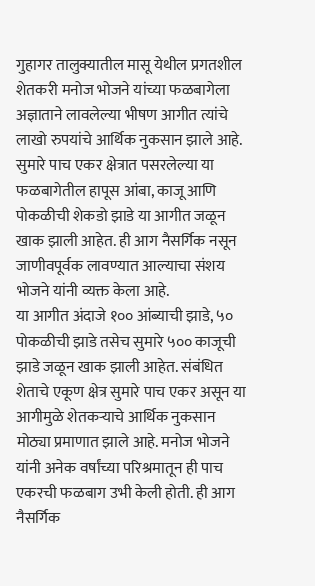गुहागर तालुक्यातील मासू येथील प्रगतशील शेतकरी मनोज भोजने यांच्या फळबागेला अज्ञाताने लावलेल्या भीषण आगीत त्यांचे लाखो रुपयांचे आर्थिक नुकसान झाले आहे. सुमारे पाच एकर क्षेत्रात पसरलेल्या या फळबागेतील हापूस आंबा, काजू आणि पोकळीची शेकडो झाडे या आगीत जळून खाक झाली आहेत. ही आग नैसर्गिक नसून जाणीवपूर्वक लावण्यात आल्याचा संशय भोजने यांनी व्यक्त केला आहे.
या आगीत अंदाजे १०० आंब्याची झाडे, ५० पोकळीची झाडे तसेच सुमारे ५०० काजूची झाडे जळून खाक झाली आहेत. संबंधित शेताचे एकूण क्षेत्र सुमारे पाच एकर असून या आगीमुळे शेतकऱ्याचे आर्थिक नुकसान मोठ्या प्रमाणात झाले आहे. मनोज भोजने यांनी अनेक वर्षांच्या परिश्रमातून ही पाच एकरची फळबाग उभी केली होती. ही आग नैसर्गिक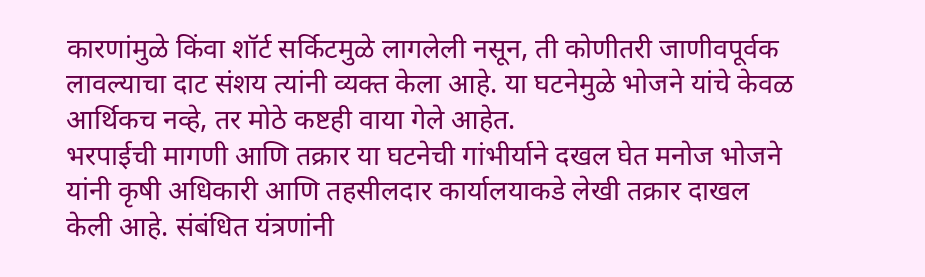कारणांमुळे किंवा शॉर्ट सर्किटमुळे लागलेली नसून, ती कोणीतरी जाणीवपूर्वक लावल्याचा दाट संशय त्यांनी व्यक्त केला आहे. या घटनेमुळे भोजने यांचे केवळ आर्थिकच नव्हे, तर मोठे कष्टही वाया गेले आहेत.
भरपाईची मागणी आणि तक्रार या घटनेची गांभीर्याने दखल घेत मनोज भोजने यांनी कृषी अधिकारी आणि तहसीलदार कार्यालयाकडे लेखी तक्रार दाखल केली आहे. संबंधित यंत्रणांनी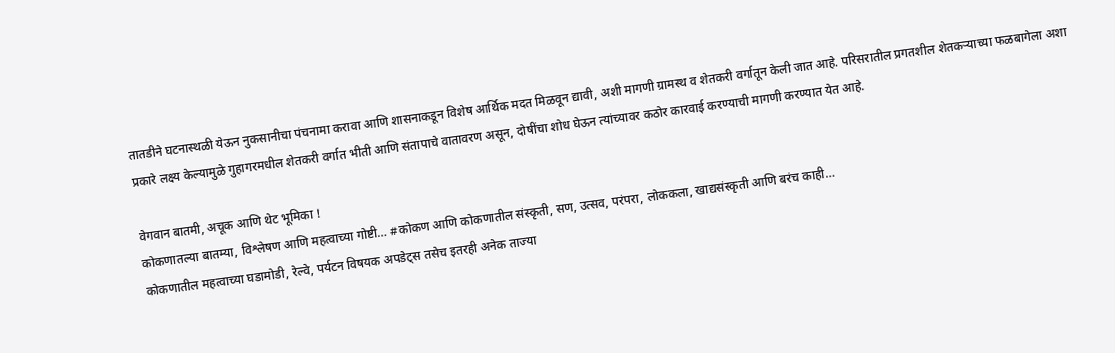तातडीने घटनास्थळी येऊन नुकसानीचा पंचनामा करावा आणि शासनाकडून विशेष आर्थिक मदत मिळवून द्यावी, अशी मागणी ग्रामस्थ व शेतकरी वर्गातून केली जात आहे. परिसरातील प्रगतशील शेतकऱ्याच्या फळबागेला अशा प्रकारे लक्ष्य केल्यामुळे गुहागरमधील शेतकरी वर्गात भीती आणि संतापाचे वातावरण असून, दोषींचा शोध घेऊन त्यांच्यावर कठोर कारवाई करण्याची मागणी करण्यात येत आहे.

वेगवान बातमी, अचूक आणि थेट भूमिका !
कोकणातल्या बातम्या, विश्लेषण आणि महत्वाच्या गोष्टी… #कोकण आणि कोकणातील संस्कृती, सण, उत्सव, परंपरा, लोककला, खाद्यसंस्कृती आणि बरंच काही…
कोकणातील महत्वाच्या घडामोडी, रेल्वे, पर्यटन विषयक अपडेट्स तसेच इतरही अनेक ताज्या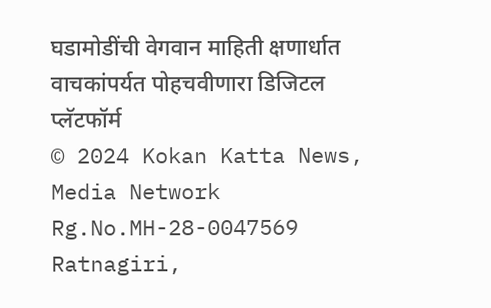घडामोडींची वेगवान माहिती क्षणार्धात वाचकांपर्यत पोहचवीणारा डिजिटल प्लॅटफॉर्म
© 2024 Kokan Katta News, Media Network
Rg.No.MH-28-0047569
Ratnagiri,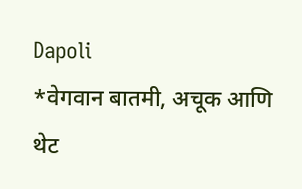Dapoli
*वेगवान बातमी, अचूक आणि थेट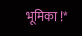भूमिका !*